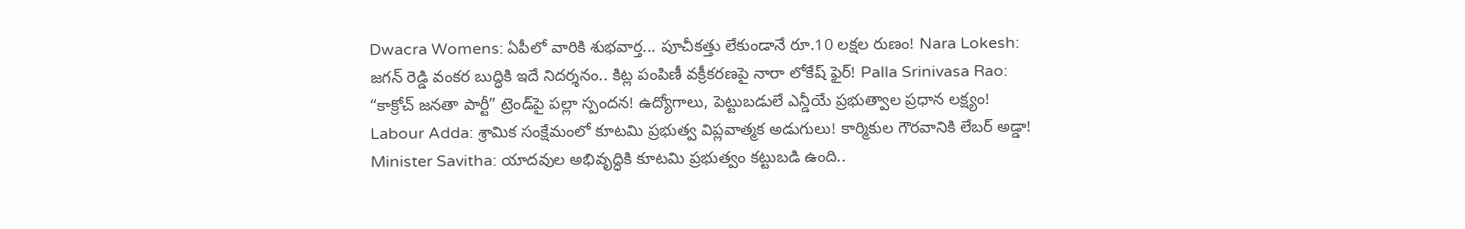Dwacra Womens: ఏపీలో వారికి శుభవార్త... పూచీకత్తు లేకుండానే రూ.10 లక్షల రుణం! Nara Lokesh: జగన్ రెడ్డి వంకర బుద్ధికి ఇదే నిదర్శనం.. కిట్ల పంపిణీ వక్రీకరణపై నారా లోకేష్ ఫైర్! Palla Srinivasa Rao: “కాక్రోచ్ జనతా పార్టీ” ట్రెండ్‌పై పల్లా స్పందన! ఉద్యోగాలు, పెట్టుబడులే ఎన్డీయే ప్రభుత్వాల ప్రధాన లక్ష్యం! Labour Adda: శ్రామిక సంక్షేమంలో కూటమి ప్రభుత్వ విప్లవాత్మక అడుగులు! కార్మికుల గౌరవానికి లేబర్ అడ్డా! Minister Savitha: యాదవుల అభివృద్ధికి కూటమి ప్రభుత్వం కట్టుబడి ఉంది..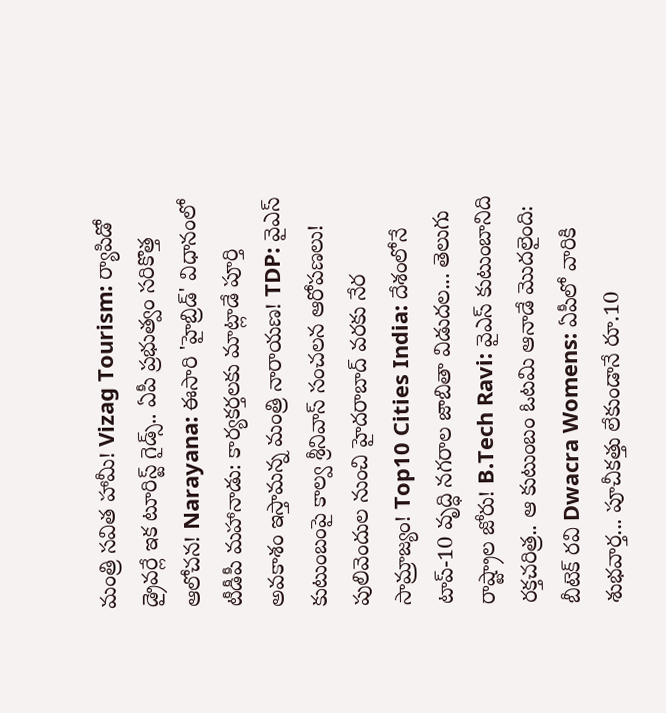మంత్రి సవిత హామీ! Vizag Tourism: ర్యాపిడో డ్రైవర్లే ఇక టూరిస్ట్ గైడ్స్.. ఏపీ ప్రభుత్వం సరికొత్త ఆలోచన! Narayana: ఈసారి 'హైబ్రిడ్' విధానంలో టీడీపీ మహానాడు: కార్యకర్తలకు మాట్లాడే పూర్తి అవకాశం ఇస్తామన్న మంత్రి నారాయణ! TDP: వైఎస్ కుటుంబంపై కాల్వ శ్రీనివాస్ సంచలన ఆరోపణలు! పులివెందుల నుంచి హైదరాబాద్ వరకు నేర సామ్రాజ్యం! Top10 Cities India: దేశంలోనే టాప్-10 వృద్ధి నగరాల జాబితా విడుదల... తెలుగు రాష్ట్రాల జోరు! B.Tech Ravi: వైఎస్ కుటుంబానిది రక్తచరిత్ర.. ఆ కుటుంబం ఓటమి ఆనాడే మొదలైంది: బీటెక్ రవి Dwacra Womens: ఏపీలో వారికి శుభవార్త... పూచీకత్తు లేకుండానే రూ.10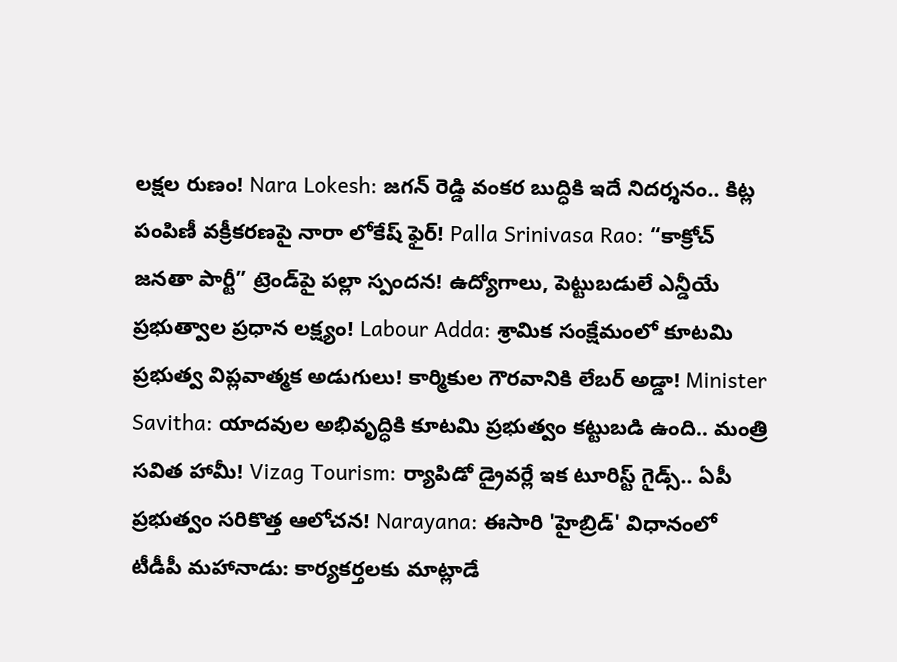లక్షల రుణం! Nara Lokesh: జగన్ రెడ్డి వంకర బుద్ధికి ఇదే నిదర్శనం.. కిట్ల పంపిణీ వక్రీకరణపై నారా లోకేష్ ఫైర్! Palla Srinivasa Rao: “కాక్రోచ్ జనతా పార్టీ” ట్రెండ్‌పై పల్లా స్పందన! ఉద్యోగాలు, పెట్టుబడులే ఎన్డీయే ప్రభుత్వాల ప్రధాన లక్ష్యం! Labour Adda: శ్రామిక సంక్షేమంలో కూటమి ప్రభుత్వ విప్లవాత్మక అడుగులు! కార్మికుల గౌరవానికి లేబర్ అడ్డా! Minister Savitha: యాదవుల అభివృద్ధికి కూటమి ప్రభుత్వం కట్టుబడి ఉంది.. మంత్రి సవిత హామీ! Vizag Tourism: ర్యాపిడో డ్రైవర్లే ఇక టూరిస్ట్ గైడ్స్.. ఏపీ ప్రభుత్వం సరికొత్త ఆలోచన! Narayana: ఈసారి 'హైబ్రిడ్' విధానంలో టీడీపీ మహానాడు: కార్యకర్తలకు మాట్లాడే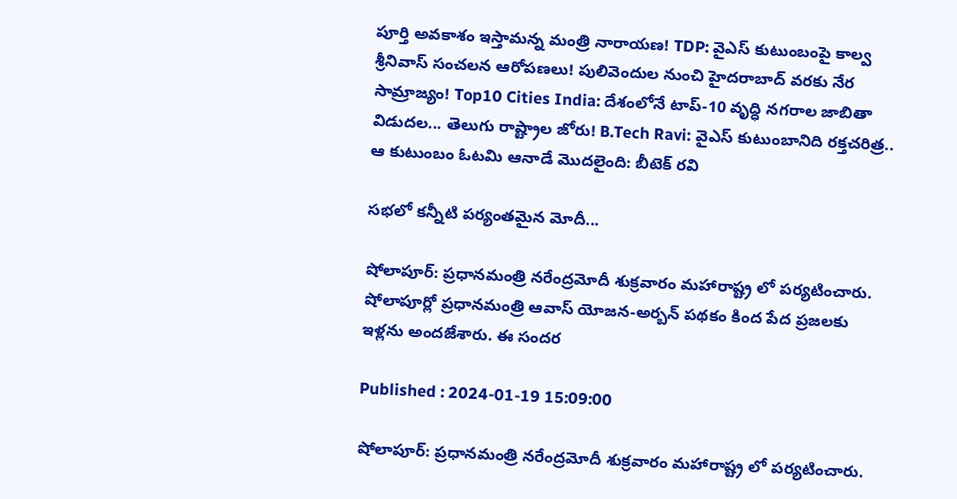పూర్తి అవకాశం ఇస్తామన్న మంత్రి నారాయణ! TDP: వైఎస్ కుటుంబంపై కాల్వ శ్రీనివాస్ సంచలన ఆరోపణలు! పులివెందుల నుంచి హైదరాబాద్ వరకు నేర సామ్రాజ్యం! Top10 Cities India: దేశంలోనే టాప్-10 వృద్ధి నగరాల జాబితా విడుదల... తెలుగు రాష్ట్రాల జోరు! B.Tech Ravi: వైఎస్ కుటుంబానిది రక్తచరిత్ర.. ఆ కుటుంబం ఓటమి ఆనాడే మొదలైంది: బీటెక్ రవి

సభలో కన్నీటి పర్యంతమైన మోదీ...

షోలాపూర్: ప్రధానమంత్రి నరేంద్రమోదీ శుక్రవారం మహారాష్ట్ర లో పర్యటించారు. షోలాపూర్లో ప్రధానమంత్రి ఆవాస్ యోజన-అర్బన్ పథకం కింద పేద ప్రజలకు ఇళ్లను అందజేశారు. ఈ సందర

Published : 2024-01-19 15:09:00

షోలాపూర్: ప్రధానమంత్రి నరేంద్రమోదీ శుక్రవారం మహారాష్ట్ర లో పర్యటించారు.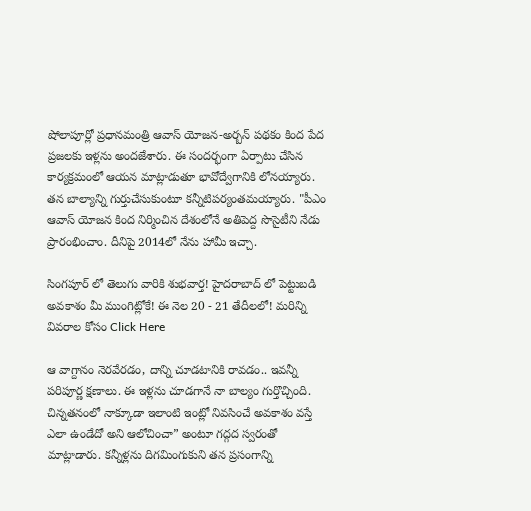షోలాపూర్లో ప్రధానమంత్రి ఆవాస్ యోజన-అర్బన్ పథకం కింద పేద ప్రజలకు ఇళ్లను అందజేశారు. ఈ సందర్భంగా ఏర్పాటు చేసిన కార్యక్రమంలో ఆయన మాట్లాడుతూ భావోద్వేగానికి లోనయ్యారు. తన బాల్యాన్ని గుర్తుచేసుకుంటూ కన్నీటిపర్యంతమయ్యారు. "పీఎం ఆవాస్ యోజన కింద నిర్మించిన దేశంలోనే అతిపెద్ద సొసైటీని నేడు ప్రారంభించాం. దీనిపై 2014లో నేను హామీ ఇచ్చా.

సింగపూర్ లో తెలుగు వారికి శుభవార్త! హైదరాబాద్ లో పెట్టుబడి అవకాశం మీ ముంగిట్లోకే! ఈ నెల 20 - 21 తేదీలలో! మరిన్ని వివరాల కోసం Click Here

ఆ వాగ్దానం నెరవేరడం, దాన్ని చూడటానికి రావడం.. ఇవన్నీ పరిపూర్ణ క్షణాలు. ఈ ఇళ్లను చూడగానే నా బాల్యం గుర్తొచ్చింది. చిన్నతనంలో నాక్కూడా ఇలాంటి ఇంట్లో నివసించే అవకాశం వస్తే ఎలా ఉండేదో అని ఆలోచించా” అంటూ గద్గద స్వరంతో మాట్లాడారు. కన్నీళ్లను దిగమింగుకుని తన ప్రసంగాన్ని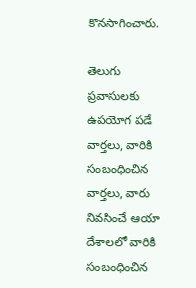కొనసాగించారు.

తెలుగు ప్రవాసులకు ఉపయోగ పడే వార్తలు, వారికి  సంబంధించిన వార్తలు, వారు నివసించే ఆయా  దేశాలలో వారికి సంబంధించిన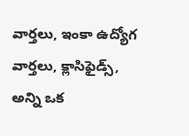వార్తలు, ఇంకా ఉద్యోగ వార్తలు, క్లాసిఫైడ్స్, అన్ని ఒక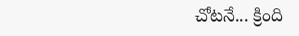చోటనే... క్రింది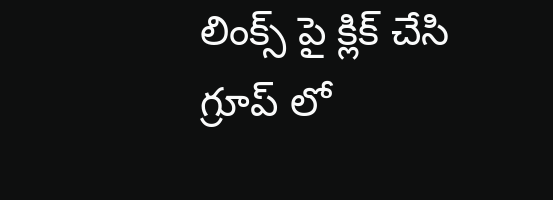లింక్స్ పై క్లిక్ చేసి గ్రూప్ లో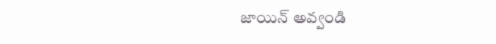జాయిన్ అవ్వండి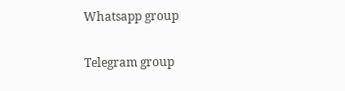Whatsapp group

Telegram group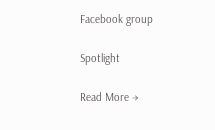Facebook group

Spotlight

Read More →